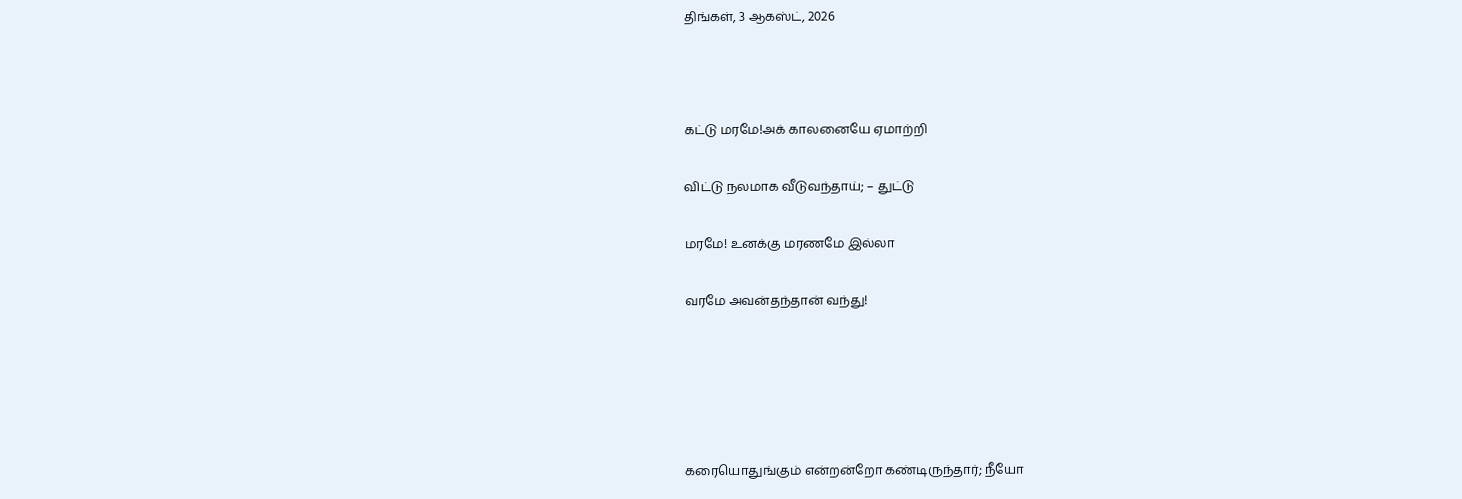திங்கள், 3 ஆகஸ்ட், 2026



கட்டு மரமே!அக் காலனையே ஏமாற்றி

விட்டு நலமாக வீடுவந்தாய்; – துட்டு

மரமே! உனக்கு மரணமே இல்லா

வரமே அவன்தந்தான் வந்து!





கரையொதுங்கும் என்றன்றோ கண்டிருந்தார்; நீயோ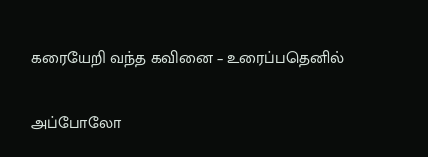கரையேறி வந்த கவினை – உரைப்பதெனில்

அப்போலோ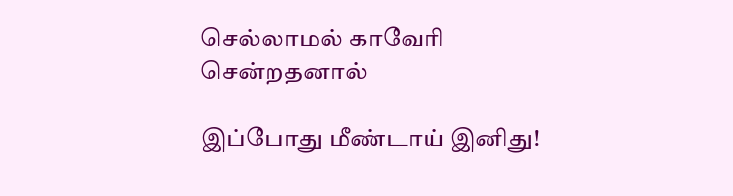செல்லாமல் காவேரி சென்றதனால்

இப்போது மீண்டாய் இனிது!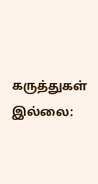கருத்துகள் இல்லை: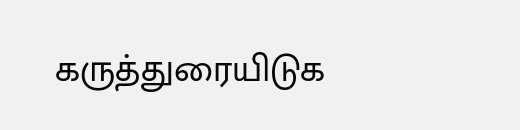கருத்துரையிடுக